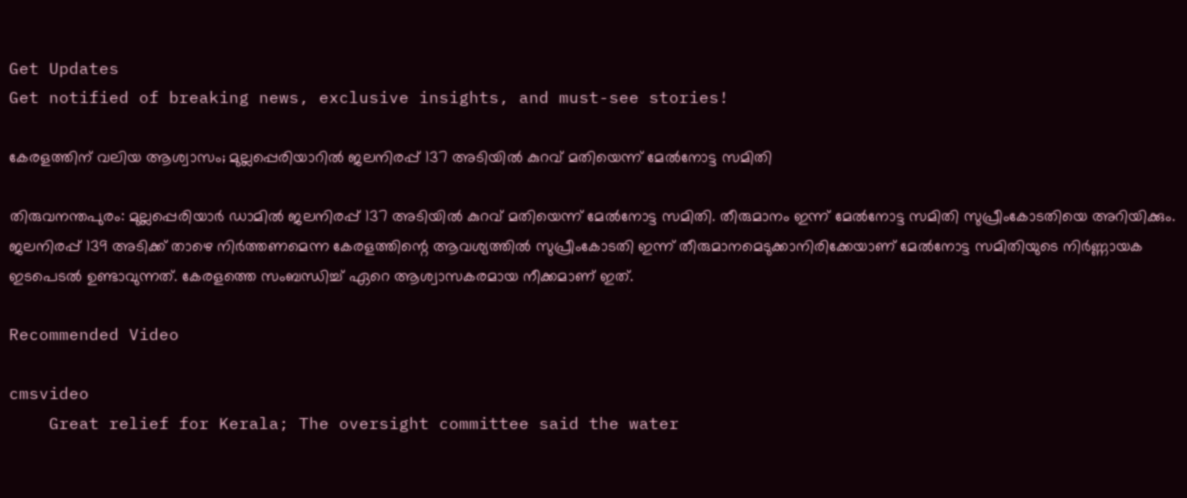Get Updates
Get notified of breaking news, exclusive insights, and must-see stories!

കേരളത്തിന് വലിയ ആശ്വാസം; മുല്ലപ്പെരിയാറില്‍ ജലനിരപ്പ് 137 അടിയില്‍ കുറവ് മതിയെന്ന് മേല്‍നോട്ട സമിതി

തിരുവനന്തപുരം: മുല്ലപ്പെരിയാര്‍ ഡാമില്‍ ജലനിരപ്പ് 137 അടിയില്‍ കുറവ് മതിയെന്ന് മേല്‍നോട്ട സമിതി. തീരുമാനം ഇന്ന് മേല്‍നോട്ട സമിതി സുപ്രീംകോടതിയെ അറിയിക്കും. ജലനിരപ്പ് 139 അടിക്ക് താഴെ നിർത്തണമെന്ന കേരളത്തിന്റെ ആവശ്യത്തിൽ സുപ്രീംകോടതി ഇന്ന് തീരുമാനമെടുക്കാനിരിക്കേയാണ് മേല്‍നോട്ട സമിതിയുടെ നിര്‍ണ്ണായക ഇടപെടല്‍ ഉണ്ടാവുന്നത്. കേരളത്തെ സംബന്ധിച്ച് ഏറെ ആശ്വാസകരമായ നീക്കമാണ് ഇത്.

Recommended Video

cmsvideo
    Great relief for Kerala; The oversight committee said the water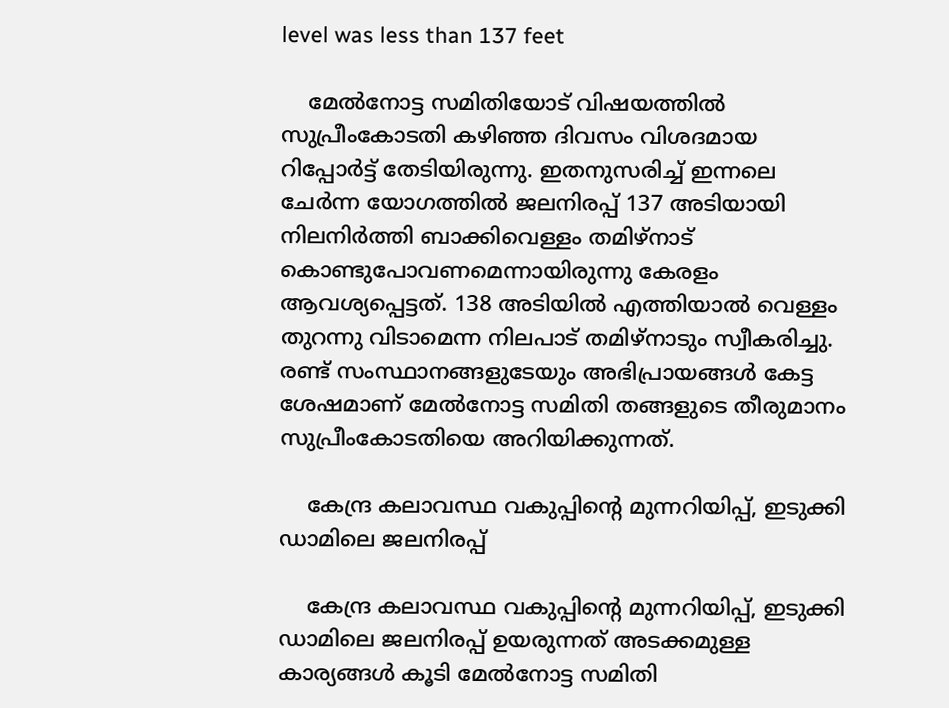level was less than 137 feet

    മേല്‍നോട്ട സമിതിയോട് വിഷയത്തില്‍ സുപ്രീംകോടതി കഴിഞ്ഞ ദിവസം വിശദമായ റിപ്പോര്‍ട്ട് തേടിയിരുന്നു. ഇതനുസരിച്ച് ഇന്നലെ ചേര്‍ന്ന യോഗത്തില്‍ ജലനിരപ്പ് 137 അടിയായി നിലനിര്‍ത്തി ബാക്കിവെള്ളം തമിഴ്നാട് കൊണ്ടുപോവണമെന്നായിരുന്നു കേരളം ആവശ്യപ്പെട്ടത്. 138 അടിയിൽ എത്തിയാൽ വെള്ളം തുറന്നു വിടാമെന്ന നിലപാട് തമിഴ്നാടും സ്വീകരിച്ചു. രണ്ട് സംസ്ഥാനങ്ങളുടേയും അഭിപ്രായങ്ങള്‍ കേട്ട ശേഷമാണ് മേല്‍നോട്ട സമിതി തങ്ങളുടെ തീരുമാനം സുപ്രീംകോടതിയെ അറിയിക്കുന്നത്.

    കേന്ദ്ര കലാവസ്ഥ വകുപ്പിന്റെ മുന്നറിയിപ്പ്, ഇടുക്കി ഡാമിലെ ജലനിരപ്പ്

    കേന്ദ്ര കലാവസ്ഥ വകുപ്പിന്റെ മുന്നറിയിപ്പ്, ഇടുക്കി ഡാമിലെ ജലനിരപ്പ് ഉയരുന്നത് അടക്കമുള്ള കാര്യങ്ങള്‍ കൂടി മേല്‍നോട്ട സമിതി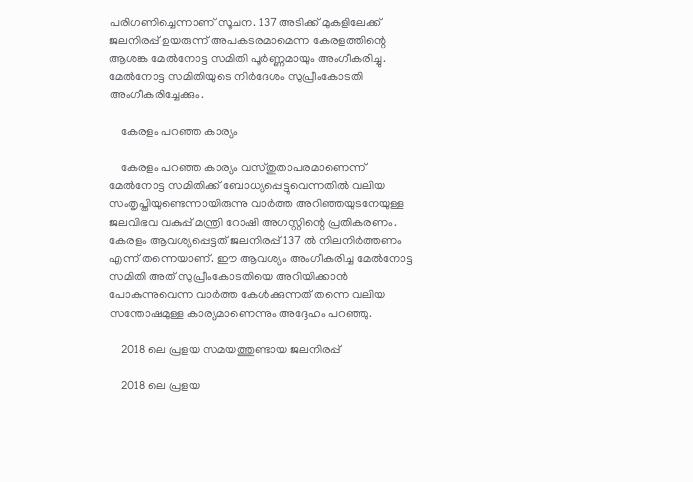പരിഗണിച്ചെന്നാണ് സൂചന. 137 അടിക്ക് മുകളിലേക്ക് ജലനിരപ്പ് ഉയരുന്ന് അപകടരമാമെന്ന കേരളത്തിന്റെ ആശങ്ക മേല്‍നോട്ട സമിതി പൂര്‍ണ്ണമായും അംഗീകരിച്ചു. മേല്‍നോട്ട സമിതിയുടെ നിര്‍ദേശം സുപ്രീംകോടതി അംഗീകരിച്ചേക്കും.

    കേരളം പറഞ്ഞ കാര്യം

    കേരളം പറഞ്ഞ കാര്യം വസ്തുതാപരമാണെന്ന് മേല്‍നോട്ട സമിതിക്ക് ബോധ്യപ്പെട്ടുവെന്നതില്‍ വലിയ സംതൃപ്തിയുണ്ടെന്നായിരുന്നു വാര്‍ത്ത അറിഞ്ഞയുടനേയുള്ള ജലവിഭവ വകുപ്പ് മന്ത്രി റോഷി അഗസ്റ്റിന്റെ പ്രതികരണം. കേരളം ആവശ്യപ്പെട്ടത് ജലനിരപ്പ് 137 ല്‍ നിലനിര്‍ത്തണം എന്ന് തന്നെയാണ്. ഈ ആവശ്യം അംഗീകരിച്ച മേല്‍നോട്ട സമിതി അത് സുപ്രീംകോടതിയെ അറിയിക്കാന്‍ പോകുന്നുവെന്ന വാര്‍ത്ത കേള്‍ക്കുന്നത് തന്നെ വലിയ സന്തോഷമുള്ള കാര്യമാണെന്നും അദ്ദേഹം പറഞ്ഞു.

    2018 ലെ പ്രളയ സമയത്തുണ്ടായ ജലനിരപ്പ്

    2018 ലെ പ്രളയ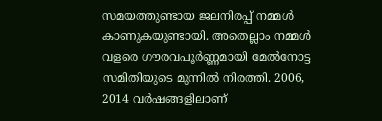സമയത്തുണ്ടായ ജലനിരപ്പ് നമ്മള്‍ കാണുകയുണ്ടായി. അതെല്ലാം നമ്മള്‍ വളരെ ഗൗരവപൂര്‍ണ്ണമായി മേല്‍നോട്ട സമിതിയുടെ മുന്നില്‍ നിരത്തി. 2006, 2014 വര്‍ഷങ്ങളിലാണ്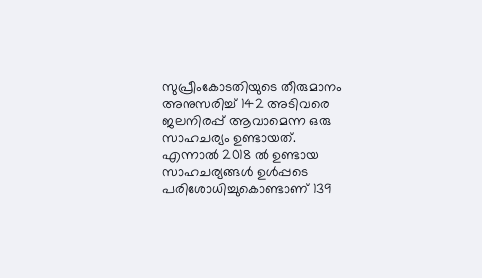സുപ്രീംകോടതിയുടെ തീരുമാനം അനുസരിച്ച് 142 അടിവരെ ജലനിരപ്പ് ആവാമെന്ന ഒരു സാഹചര്യം ഉണ്ടായത്. എന്നാല്‍ 2018 ല്‍ ഉണ്ടായ സാഹചര്യങ്ങള്‍ ഉള്‍പ്പടെ പരിശോധിച്ചുകൊണ്ടാണ് 139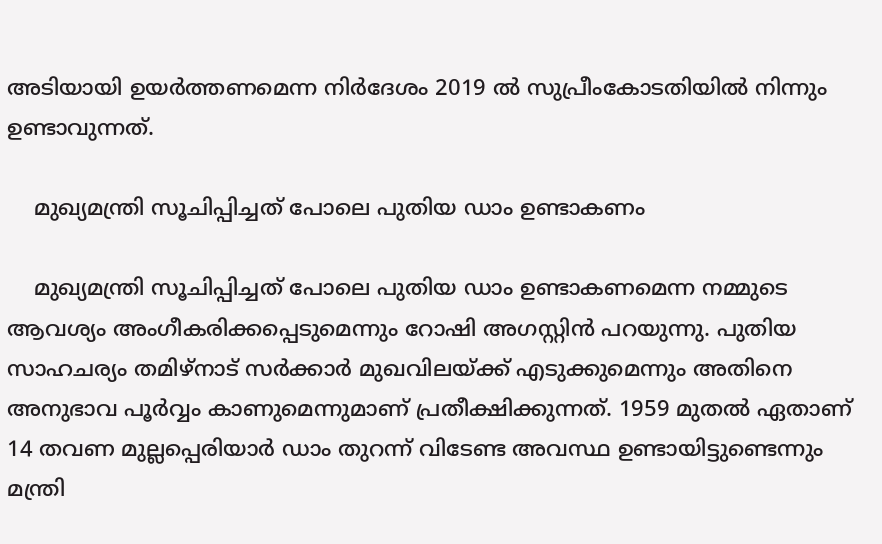അടിയായി ഉയര്‍ത്തണമെന്ന നിര്‍ദേശം 2019 ല്‍ സുപ്രീംകോടതിയില്‍ നിന്നും ഉണ്ടാവുന്നത്.

    മുഖ്യമന്ത്രി സൂചിപ്പിച്ചത് പോലെ പുതിയ ഡാം ഉണ്ടാകണം

    മുഖ്യമന്ത്രി സൂചിപ്പിച്ചത് പോലെ പുതിയ ഡാം ഉണ്ടാകണമെന്ന നമ്മുടെ ആവശ്യം അംഗീകരിക്കപ്പെടുമെന്നും റോഷി അഗസ്റ്റിന്‍ പറയുന്നു. പുതിയ സാഹചര്യം തമിഴ്നാട് സര്‍ക്കാര്‍ മുഖവിലയ്ക്ക് എടുക്കുമെന്നും അതിനെ അനുഭാവ പൂര്‍വ്വം കാണുമെന്നുമാണ് പ്രതീക്ഷിക്കുന്നത്. 1959 മുതല്‍ ഏതാണ് 14 തവണ മുല്ലപ്പെരിയാര്‍ ഡാം തുറന്ന് വിടേണ്ട അവസ്ഥ ഉണ്ടായിട്ടുണ്ടെന്നും മന്ത്രി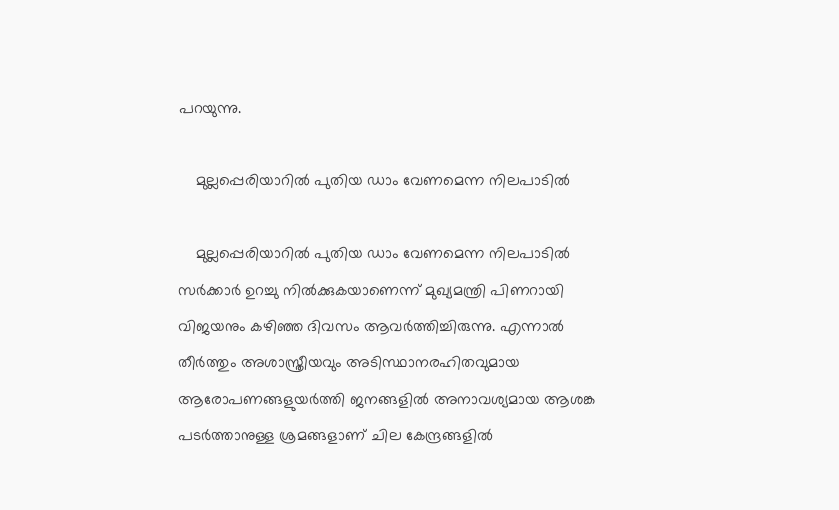പറയുന്നു.

    മുല്ലപ്പെരിയാറിൽ പുതിയ ഡാം വേണമെന്ന നിലപാടിൽ

    മുല്ലപ്പെരിയാറിൽ പുതിയ ഡാം വേണമെന്ന നിലപാടിൽ സർക്കാർ ഉറച്ചു നിൽക്കുകയാണെന്ന് മുഖ്യമന്ത്രി പിണറായി വിജയനും കഴിഞ്ഞ ദിവസം ആവര്‍ത്തിച്ചിരുന്നു. എന്നാല്‍ തീർത്തും അശാസ്ത്രീയവും അടിസ്ഥാനരഹിതവുമായ ആരോപണങ്ങളുയർത്തി ജനങ്ങളിൽ അനാവശ്യമായ ആശങ്ക പടർത്താനുള്ള ശ്രമങ്ങളാണ് ചില കേന്ദ്രങ്ങളിൽ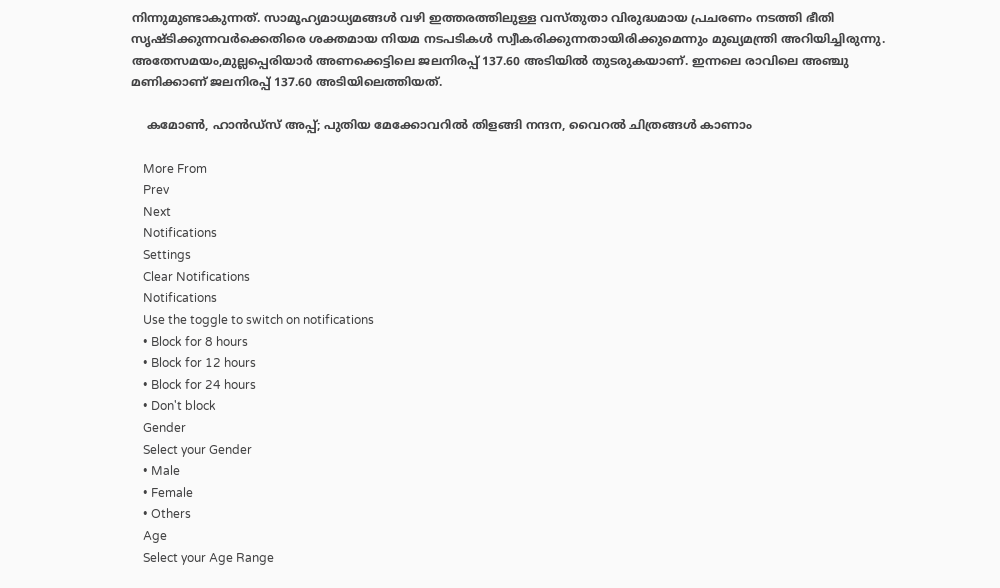നിന്നുമുണ്ടാകുന്നത്. സാമൂഹ്യമാധ്യമങ്ങൾ വഴി ഇത്തരത്തിലുള്ള വസ്തുതാ വിരുദ്ധമായ പ്രചരണം നടത്തി ഭീതി സൃഷ്ടിക്കുന്നവർക്കെതിരെ ശക്തമായ നിയമ നടപടികൾ സ്വീകരിക്കുന്നതായിരിക്കുമെന്നും മുഖ്യമന്ത്രി അറിയിച്ചിരുന്നു. അതേസമയം,മുല്ലപ്പെരിയാർ അണക്കെട്ടിലെ ജലനിരപ്പ് 137.60 അടിയിൽ തുടരുകയാണ്. ഇന്നലെ രാവിലെ അഞ്ചു മണിക്കാണ് ജലനിരപ്പ് 137.60 അടിയിലെത്തിയത്.

    കമോണ്‍, ഹാന്‍ഡ്‌സ് അപ്പ്; പുതിയ മേക്കോവറില്‍ തിളങ്ങി നന്ദന, വൈറല്‍ ചിത്രങ്ങള്‍ കാണാം

    More From
    Prev
    Next
    Notifications
    Settings
    Clear Notifications
    Notifications
    Use the toggle to switch on notifications
    • Block for 8 hours
    • Block for 12 hours
    • Block for 24 hours
    • Don't block
    Gender
    Select your Gender
    • Male
    • Female
    • Others
    Age
    Select your Age Range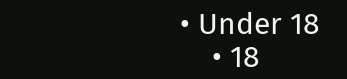• Under 18
    • 18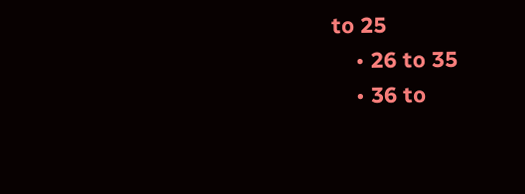to 25
    • 26 to 35
    • 36 to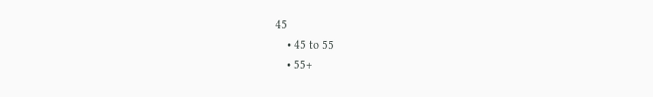45
    • 45 to 55
    • 55+